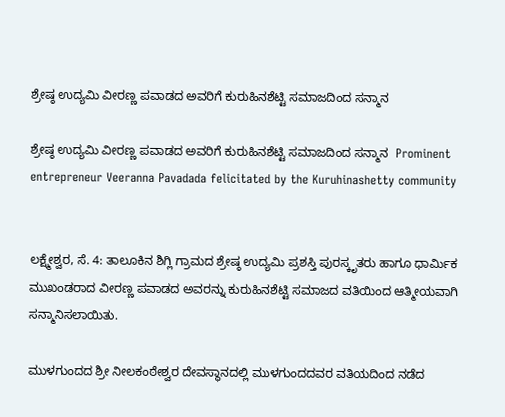ಶ್ರೇಷ್ಠ ಉದ್ಯಮಿ ವೀರಣ್ಣ ಪವಾಡದ ಅವರಿಗೆ ಕುರುಹಿನಶೆಟ್ಟಿ ಸಮಾಜದಿಂದ ಸನ್ಮಾನ

ಶ್ರೇಷ್ಠ ಉದ್ಯಮಿ ವೀರಣ್ಣ ಪವಾಡದ ಅವರಿಗೆ ಕುರುಹಿನಶೆಟ್ಟಿ ಸಮಾಜದಿಂದ ಸನ್ಮಾನ  Prominent entrepreneur Veeranna Pavadada felicitated by the Kuruhinashetty community


ಲಕ್ಷ್ಮೇಶ್ವರ, ಸೆ. 4: ತಾಲೂಕಿನ ಶಿಗ್ಲಿ ಗ್ರಾಮದ ಶ್ರೇಷ್ಠ ಉದ್ಯಮಿ ಪ್ರಶಸ್ತಿ ಪುರಸ್ಕೃತರು ಹಾಗೂ ಧಾರ್ಮಿಕ ಮುಖಂಡರಾದ ವೀರಣ್ಣ ಪವಾಡದ ಅವರನ್ನು ಕುರುಹಿನಶೆಟ್ಟಿ ಸಮಾಜದ ವತಿಯಿಂದ ಆತ್ಮೀಯವಾಗಿ ಸನ್ಮಾನಿಸಲಾಯಿತು.

ಮುಳಗುಂದದ ಶ್ರೀ ನೀಲಕಂಠೇಶ್ವರ ದೇವಸ್ಥಾನದಲ್ಲಿ ಮುಳಗುಂದದವರ ವತಿಯದಿಂದ ನಡೆದ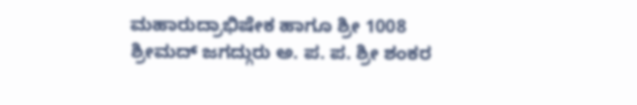ಮಹಾರುದ್ರಾಭಿಷೇಕ ಹಾಗೂ ಶ್ರೀ 1008 ಶ್ರೀಮದ್ ಜಗದ್ಗುರು ಅ. ಪ. ಪ. ಶ್ರೀ ಶಂಕರ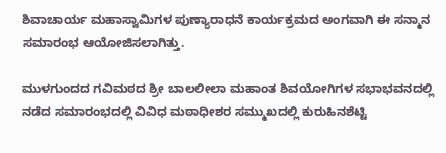ಶಿವಾಚಾರ್ಯ ಮಹಾಸ್ವಾಮಿಗಳ ಪುಣ್ಯಾರಾಧನೆ ಕಾರ್ಯಕ್ರಮದ ಅಂಗವಾಗಿ ಈ ಸನ್ಮಾನ ಸಮಾರಂಭ ಆಯೋಜಿಸಲಾಗಿತ್ತು.

ಮುಳಗುಂದದ ಗವಿಮಠದ ಶ್ರೀ ಬಾಲಲೀಲಾ ಮಹಾಂತ ಶಿವಯೋಗಿಗಳ ಸಭಾಭವನದಲ್ಲಿ ನಡೆದ ಸಮಾರಂಭದಲ್ಲಿ ವಿವಿಧ ಮಠಾಧೀಶರ ಸಮ್ಮುಖದಲ್ಲಿ ಕುರುಹಿನಶೆಟ್ಟಿ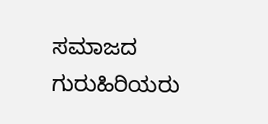ಸಮಾಜದ ಗುರುಹಿರಿಯರು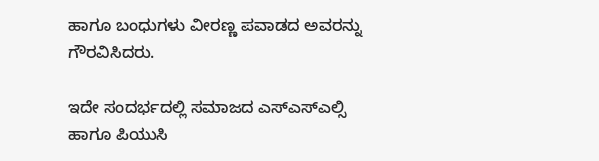ಹಾಗೂ ಬಂಧುಗಳು ವೀರಣ್ಣ ಪವಾಡದ ಅವರನ್ನು ಗೌರವಿಸಿದರು.

ಇದೇ ಸಂದರ್ಭದಲ್ಲಿ ಸಮಾಜದ ಎಸ್‌ಎಸ್‌ಎಲ್ಸಿ ಹಾಗೂ ಪಿಯುಸಿ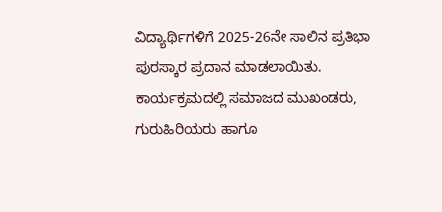ವಿದ್ಯಾರ್ಥಿಗಳಿಗೆ 2025-26ನೇ ಸಾಲಿನ ಪ್ರತಿಭಾ ಪುರಸ್ಕಾರ ಪ್ರದಾನ ಮಾಡಲಾಯಿತು. ಕಾರ್ಯಕ್ರಮದಲ್ಲಿ ಸಮಾಜದ ಮುಖಂಡರು, ಗುರುಹಿರಿಯರು ಹಾಗೂ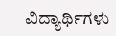ವಿದ್ಯಾರ್ಥಿಗಳು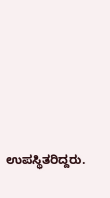ಉಪಸ್ಥಿತರಿದ್ದರು.